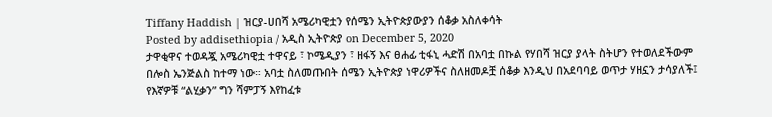Tiffany Haddish | ዝርያ-ሀበሻ አሜሪካዊቷን የሰሜን ኢትዮጵያውያን ሰቆቃ አስለቀሳት
Posted by addisethiopia / አዲስ ኢትዮጵያ on December 5, 2020
ታዋቂዋና ተወዳጇ አሜሪካዊቷ ተዋናይ ፣ ኮሜዲያን ፣ ዘፋኝ እና ፀሐፊ ቲፋኒ ሓድሽ በአባቷ በኩል የሃበሻ ዝርያ ያላት ስትሆን የተወለደችውም በሎስ ኤንጅልስ ከተማ ነው። አባቷ ስለመጡበት ሰሜን ኢትዮጵያ ነዋሪዎችና ስለዘመዶቿ ሰቆቃ እንዲህ በአደባባይ ወጥታ ሃዘኗን ታሳያለች፤ የእኛዎቹ “ልሂቃን” ግን ሻምፓኝ እየከፈቱ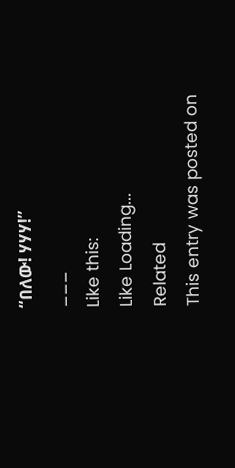“በለው! ሃሃሃ!”
___
Like this:
Like Loading...
Related
This entry was posted on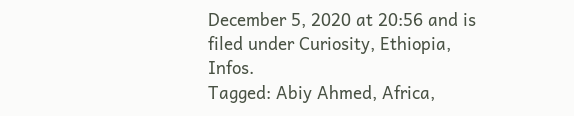December 5, 2020 at 20:56 and is filed under Curiosity, Ethiopia, Infos.
Tagged: Abiy Ahmed, Africa,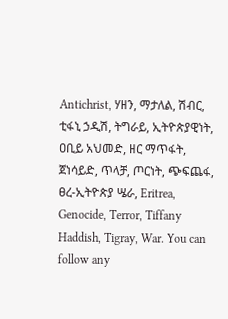Antichrist, ሃዘን, ማታለል, ሽብር, ቲፋኒ ኃዲሽ, ትግራይ, ኢትዮጵያዊነት, ዐቢይ አህመድ, ዘር ማጥፋት, ጀነሳይድ, ጥላቻ, ጦርነት, ጭፍጨፋ, ፀረ-ኢትዮጵያ ሤራ, Eritrea, Genocide, Terror, Tiffany Haddish, Tigray, War. You can follow any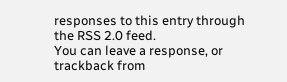responses to this entry through the RSS 2.0 feed.
You can leave a response, or trackback from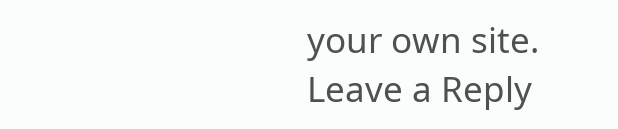your own site.
Leave a Reply